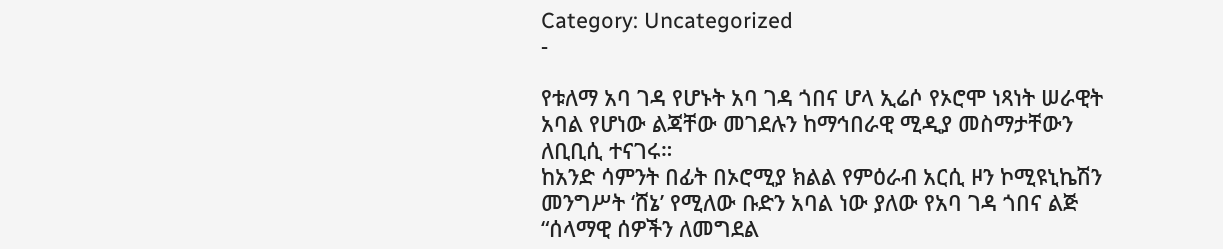Category: Uncategorized
-

የቱለማ አባ ገዳ የሆኑት አባ ገዳ ጎበና ሆላ ኢሬሶ የኦሮሞ ነጻነት ሠራዊት አባል የሆነው ልጃቸው መገደሉን ከማኅበራዊ ሚዲያ መስማታቸውን ለቢቢሲ ተናገሩ።
ከአንድ ሳምንት በፊት በኦሮሚያ ክልል የምዕራብ አርሲ ዞን ኮሚዩኒኬሽን መንግሥት ‘ሸኔ’ የሚለው ቡድን አባል ነው ያለው የአባ ገዳ ጎበና ልጅ “ሰላማዊ ሰዎችን ለመግደል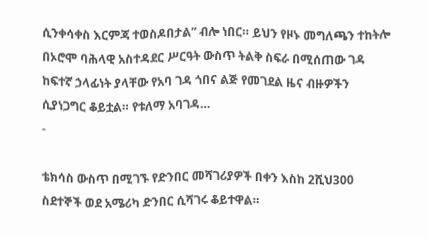ሲንቀሳቀስ እርምጃ ተወስዶበታል” ብሎ ነበር። ይህን የዞኑ መግለጫን ተከትሎ በኦሮሞ ባሕላዊ አስተዳደር ሥርዓት ውስጥ ትልቅ ስፍራ በሚሰጠው ገዳ ከፍተኛ ኃላፊነት ያላቸው የአባ ገዳ ጎበና ልጅ የመገደል ዜና ብዙዎችን ሲያነጋግር ቆይቷል። የቱለማ አባገዳ…
-

ቴክሳስ ውስጥ በሚገኙ የድንበር መሻገሪያዎች በቀን እስከ 2ሺህ300 ስደተኞች ወደ አሜሪካ ድንበር ሲሻገሩ ቆይተዋል።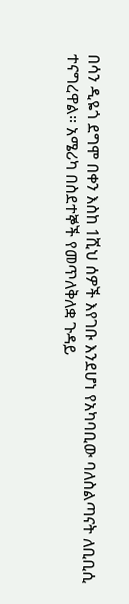በሳን ዲዬጎ ደግሞ በቀን እስከ 1ሺህ ሰዎች እየገቡ እንደሆነ የአካባቢው ባለስልጣናት ለቢቢሲ ተናግረዋል። አሜሪካ በስደተኞች የመጥለቅለቋ ጉዳይ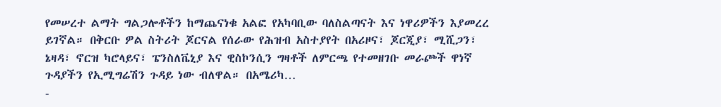የመሠረተ ልማት ግልጋሎቶችን ከማጨናነቁ አልፎ የአካባቢው ባለስልጣናት እና ነዋሪዎችን እያመረረ ይገኛል። በቅርቡ ዎል ስትሪት ጆርናል የሰራው የሕዝብ አስተያየት በአሪዞና፣ ጆርጂያ፣ ሚሺጋን፣ ኔዛዳ፣ ኖርዝ ካሮላይና፣ ፔንስለቬኒያ እና ዊስኮንሲን ግዛቶች ለምርጫ የተመዘገቡ መራጮች ዋነኛ ጉዳያችን የኢሚግሬሽን ጉዳይ ነው ብለዋል። በአሜሪካ…
-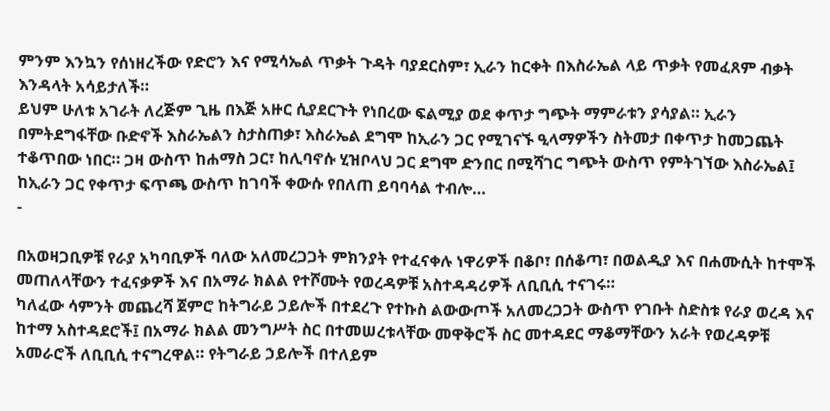ምንም እንኳን የሰነዘረችው የድሮን እና የሚሳኤል ጥቃት ጉዳት ባያደርስም፣ ኢራን ከርቀት በእስራኤል ላይ ጥቃት የመፈጸም ብቃት እንዳላት አሳይታለች።
ይህም ሁለቱ አገራት ለረጅም ጊዜ በእጅ አዙር ሲያደርጉት የነበረው ፍልሚያ ወደ ቀጥታ ግጭት ማምራቱን ያሳያል። ኢራን በምትደግፋቸው ቡድኖች እስራኤልን ስታስጠቃ፣ እስራኤል ደግሞ ከኢራን ጋር የሚገናኙ ዒላማዎችን ስትመታ በቀጥታ ከመጋጨት ተቆጥበው ነበር። ጋዛ ውስጥ ከሐማስ ጋር፣ ከሊባኖሱ ሂዝቦላህ ጋር ደግሞ ድንበር በሚሻገር ግጭት ውስጥ የምትገኘው እስራኤል፤ ከኢራን ጋር የቀጥታ ፍጥጫ ውስጥ ከገባች ቀውሱ የበለጠ ይባባሳል ተብሎ…
-

በአወዛጋቢዎቹ የራያ አካባቢዎች ባለው አለመረጋጋት ምክንያት የተፈናቀሉ ነዋሪዎች በቆቦ፣ በሰቆጣ፣ በወልዲያ እና በሐሙሲት ከተሞች መጠለላቸውን ተፈናቃዎች እና በአማራ ክልል የተሾሙት የወረዳዎቹ አስተዳዳሪዎች ለቢቢሲ ተናገሩ።
ካለፈው ሳምንት መጨረሻ ጀምሮ ከትግራይ ኃይሎች በተደረጉ የተኩስ ልውውጦች አለመረጋጋት ውስጥ የገቡት ስድስቱ የራያ ወረዳ እና ከተማ አስተዳደሮች፤ በአማራ ክልል መንግሥት ስር በተመሠረቱላቸው መዋቅሮች ስር መተዳደር ማቆማቸውን አራት የወረዳዎቹ አመራሮች ለቢቢሲ ተናግረዋል። የትግራይ ኃይሎች በተለይም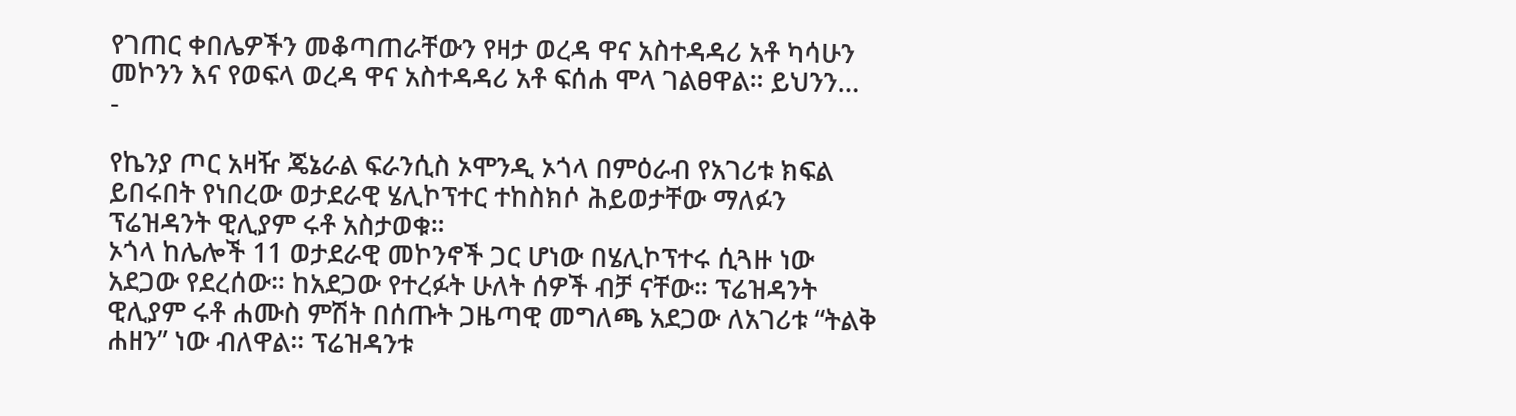የገጠር ቀበሌዎችን መቆጣጠራቸውን የዛታ ወረዳ ዋና አስተዳዳሪ አቶ ካሳሁን መኮንን እና የወፍላ ወረዳ ዋና አስተዳዳሪ አቶ ፍሰሐ ሞላ ገልፀዋል። ይህንን…
-

የኬንያ ጦር አዛዥ ጄኔራል ፍራንሲስ ኦሞንዲ ኦጎላ በምዕራብ የአገሪቱ ክፍል ይበሩበት የነበረው ወታደራዊ ሄሊኮፕተር ተከስክሶ ሕይወታቸው ማለፉን ፕሬዝዳንት ዊሊያም ሩቶ አስታወቁ።
ኦጎላ ከሌሎች 11 ወታደራዊ መኮንኖች ጋር ሆነው በሄሊኮፕተሩ ሲጓዙ ነው አደጋው የደረሰው። ከአደጋው የተረፉት ሁለት ሰዎች ብቻ ናቸው። ፕሬዝዳንት ዊሊያም ሩቶ ሐሙስ ምሽት በሰጡት ጋዜጣዊ መግለጫ አደጋው ለአገሪቱ “ትልቅ ሐዘን” ነው ብለዋል። ፕሬዝዳንቱ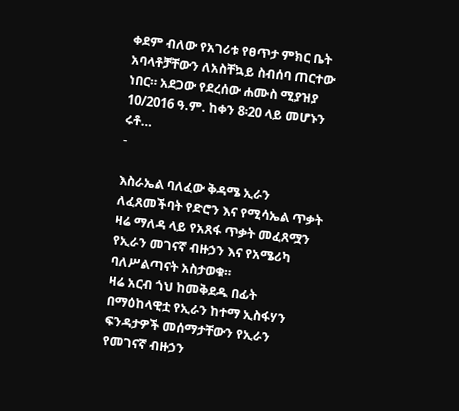ቀደም ብለው የአገሪቱ የፀጥታ ምክር ቤት አባላቶቻቸውን ለአስቸኳይ ስብሰባ ጠርተው ነበር። አደጋው የደረሰው ሐሙስ ሚያዝያ 10/2016 ዓ.ም. ከቀን 8፡20 ላይ መሆኑን ሩቶ…
-

እስራኤል ባለፈው ቅዳሜ ኢራን ለፈጸመችባት የድሮን እና የሚሳኤል ጥቃት ዛሬ ማለዳ ላይ የአጸፋ ጥቃት መፈጸሟን የኢራን መገናኛ ብዙኃን እና የአሜሪካ ባለሥልጣናት አስታወቁ።
ዛሬ አርብ ጎህ ከመቅደዱ በፊት በማዕከላዊቷ የኢራን ከተማ ኢስፋሃን ፍንዳታዎች መሰማታቸውን የኢራን የመገናኛ ብዙኃን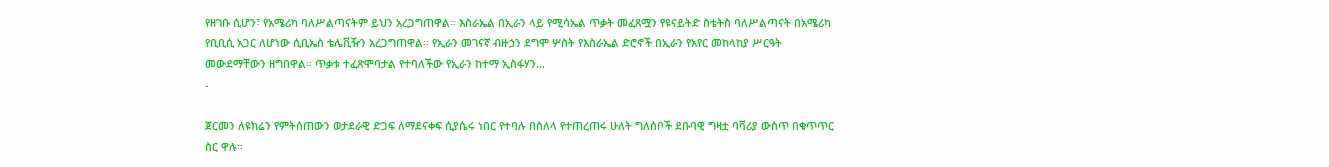የዘገቡ ሲሆን፣ የአሜሪካ ባለሥልጣናትም ይህን አረጋግጠዋል። እስራኤል በኢራን ላይ የሚሳኤል ጥቃት መፈጸሟን የዩናይትድ ስቴትስ ባለሥልጣናት በአሜሪካ የቢቢሲ አጋር ለሆነው ሲቢኤስ ቴሌቪዥን አረጋግጠዋል። የኢራን መገናኛ ብዙኃን ደግሞ ሦስት የእስራኤል ድሮኖች በኢራን የአየር መከላከያ ሥርዓት መውደማቸውን ዘግበዋል። ጥቃቱ ተፈጽሞባታል የተባለችው የኢራን ከተማ ኢስፋሃን…
-

ጀርመን ለዩክሬን የምትሰጠውን ወታደራዊ ድጋፍ ለማደናቀፍ ሲያሴሩ ነበር የተባሉ በስለላ የተጠረጠሩ ሁለት ግለሰቦች ደቡባዊ ግዛቷ ባቫሪያ ውስጥ በቁጥጥር ስር ዋሉ።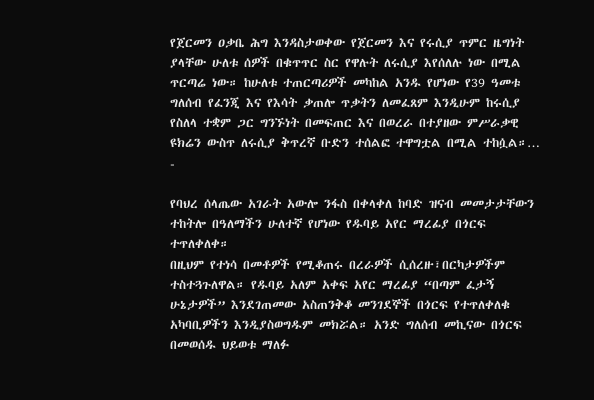የጀርመን ዐቃቤ ሕግ እንዳስታወቀው የጀርመን እና የሩሲያ ጥምር ዜግነት ያላቸው ሁለቱ ሰዎች በቁጥጥር ስር የዋሉት ለሩሲያ እየሰለሉ ነው በሚል ጥርጣሬ ነው። ከሁለቱ ተጠርጣሪዎች መካከል አንዱ የሆነው የ39 ዓመቱ ግለሰብ የፈንጂ እና የእሳት ቃጠሎ ጥቃትን ለመፈጸም እንዲሁም ከሩሲያ የስለላ ተቋም ጋር ግንኙነት በመፍጠር እና በወረራ በተያዘው ምሥራቃዊ ዩክሬን ውስጥ ለሩሲያ ቅጥረኛ ቡድን ተሰልፎ ተዋግቷል በሚል ተከሷል።…
-

የባህረ ሰላጤው አገራት አውሎ ንፋስ በቀላቀለ ከባድ ዝናብ መመታታቸውን ተከትሎ በዓለማችን ሁለተኛ የሆነው የዱባይ አየር ማረፊያ በጎርፍ ተጥለቀለቀ።
በዚህም የተነሳ በመቶዎች የሚቆጠሩ በረራዎች ሲሰረዙ፣በርካታዎችም ተስተጓጉለዋል። የዱባይ አለም አቀፍ አየር ማረፊያ “በጣም ፈታኝ ሁኔታዎች” እንደገጠመው አስጠንቅቆ መንገደኞች በጎርፍ የተጥለቀለቁ አካባቢዎችን እንዲያስወግዱም መክሯል። አንድ ግለሰብ መኪናው በጎርፍ በመወሰዱ ህይወቱ ማለፉ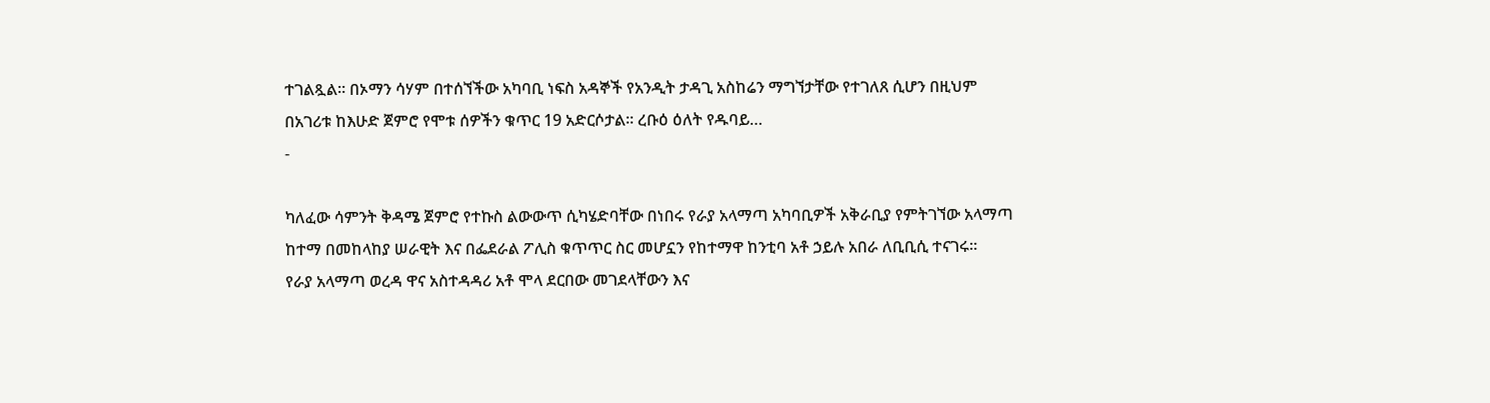ተገልጿል። በኦማን ሳሃም በተሰኘችው አካባቢ ነፍስ አዳኞች የአንዲት ታዳጊ አስከሬን ማግኘታቸው የተገለጸ ሲሆን በዚህም በአገሪቱ ከእሁድ ጀምሮ የሞቱ ሰዎችን ቁጥር 19 አድርሶታል። ረቡዕ ዕለት የዱባይ…
-

ካለፈው ሳምንት ቅዳሜ ጀምሮ የተኩስ ልውውጥ ሲካሄድባቸው በነበሩ የራያ አላማጣ አካባቢዎች አቅራቢያ የምትገኘው አላማጣ ከተማ በመከላከያ ሠራዊት እና በፌደራል ፖሊስ ቁጥጥር ስር መሆኗን የከተማዋ ከንቲባ አቶ ኃይሉ አበራ ለቢቢሲ ተናገሩ።
የራያ አላማጣ ወረዳ ዋና አስተዳዳሪ አቶ ሞላ ደርበው መገደላቸውን እና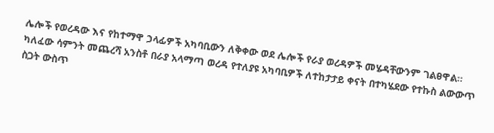ሌሎች የወረዳው እና የከተማዋ ኃላፊዎች አካባቢውን ለቅቀው ወደ ሌሎች የራያ ወረዳዎች መሄዳቸውንም ገልፀዋል። ካለፈው ሳምንት መጨረሻ አንስቶ በራያ አላማጣ ወረዳ የተለያዩ አካባቢዎች ለተከታታይ ቀናት በተካሄደው የተኩስ ልውውጥ ስጋት ውስጥ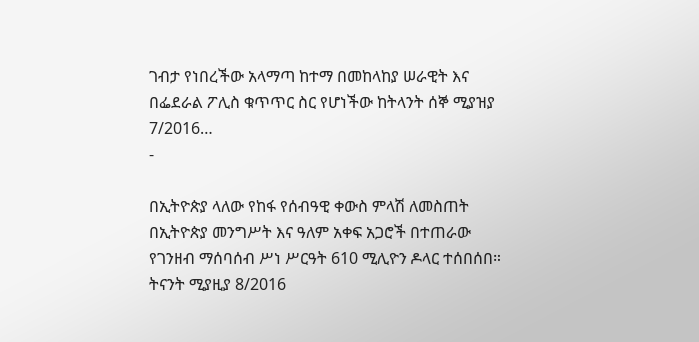ገብታ የነበረችው አላማጣ ከተማ በመከላከያ ሠራዊት እና በፌደራል ፖሊስ ቁጥጥር ስር የሆነችው ከትላንት ሰኞ ሚያዝያ 7/2016…
-

በኢትዮጵያ ላለው የከፋ የሰብዓዊ ቀውስ ምላሽ ለመስጠት በኢትዮጵያ መንግሥት እና ዓለም አቀፍ አጋሮች በተጠራው የገንዘብ ማሰባሰብ ሥነ ሥርዓት 610 ሚሊዮን ዶላር ተሰበሰበ።
ትናንት ሚያዚያ 8/2016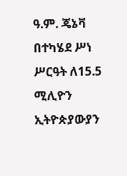ዓ.ም. ጄኔቫ በተካሄደ ሥነ ሥርዓት ለ15.5 ሚሊዮን ኢትዮጵያውያን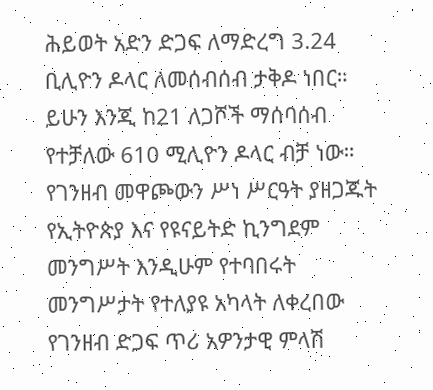ሕይወት አድን ድጋፍ ለማድረግ 3.24 ቢሊዮን ዶላር ለመሰብሰብ ታቅዶ ነበር። ይሁን እንጂ ከ21 ለጋሾች ማሰባሰብ የተቻለው 610 ሚሊዮን ዶላር ብቻ ነው። የገንዘብ መዋጮውን ሥነ ሥርዓት ያዘጋጁት የኢትዮጵያ እና የዩናይትድ ኪንግደም መንግሥት እንዲሁም የተባበሩት መንግሥታት የተለያዩ አካላት ለቀረበው የገንዘብ ድጋፍ ጥሪ አዎንታዊ ምላሽ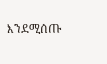እንደሚሰጡ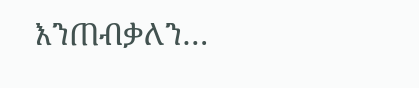እንጠብቃለን…